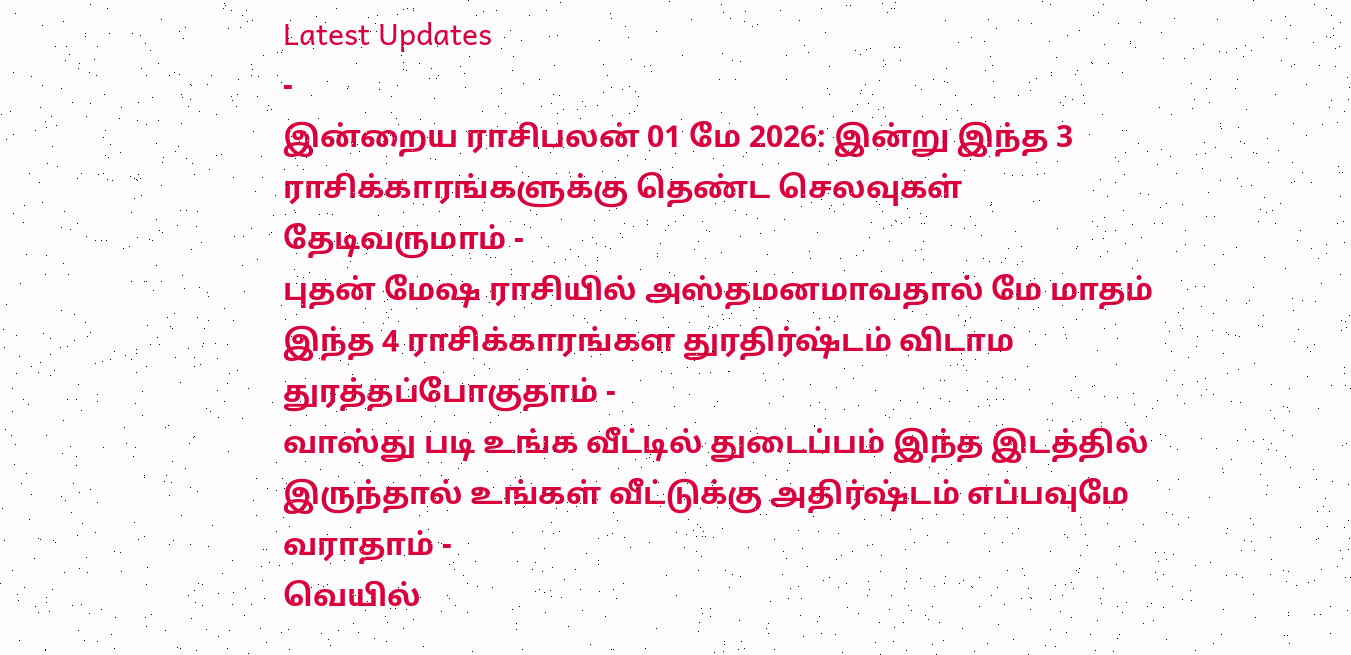Latest Updates
-
இன்றைய ராசிபலன் 01 மே 2026: இன்று இந்த 3 ராசிக்காரங்களுக்கு தெண்ட செலவுகள் தேடிவருமாம் -
புதன் மேஷ ராசியில் அஸ்தமனமாவதால் மே மாதம் இந்த 4 ராசிக்காரங்கள துரதிர்ஷ்டம் விடாம துரத்தப்போகுதாம் -
வாஸ்து படி உங்க வீட்டில் துடைப்பம் இந்த இடத்தில் இருந்தால் உங்கள் வீட்டுக்கு அதிர்ஷ்டம் எப்பவுமே வராதாம் -
வெயில்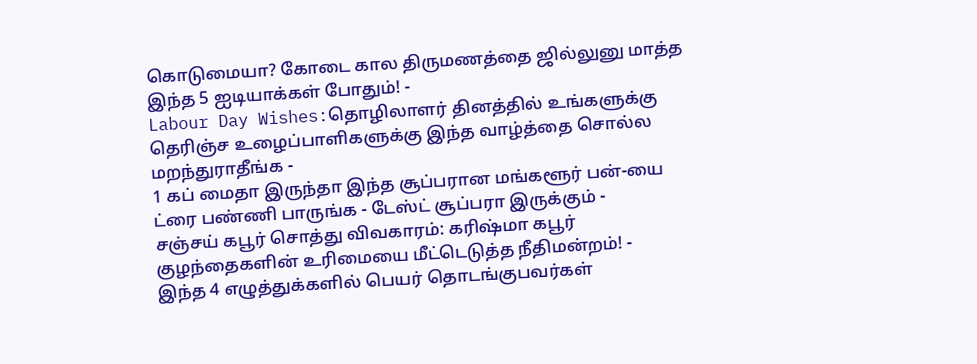கொடுமையா? கோடை கால திருமணத்தை ஜில்லுனு மாத்த இந்த 5 ஐடியாக்கள் போதும்! -
Labour Day Wishes:தொழிலாளர் தினத்தில் உங்களுக்கு தெரிஞ்ச உழைப்பாளிகளுக்கு இந்த வாழ்த்தை சொல்ல மறந்துராதீங்க -
1 கப் மைதா இருந்தா இந்த சூப்பரான மங்களூர் பன்-யை ட்ரை பண்ணி பாருங்க - டேஸ்ட் சூப்பரா இருக்கும் -
சஞ்சய் கபூர் சொத்து விவகாரம்: கரிஷ்மா கபூர் குழந்தைகளின் உரிமையை மீட்டெடுத்த நீதிமன்றம்! -
இந்த 4 எழுத்துக்களில் பெயர் தொடங்குபவர்கள்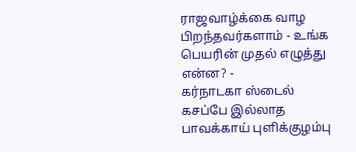ராஜவாழ்க்கை வாழ பிறந்தவர்களாம் - உங்க பெயரின் முதல் எழுத்து என்ன? -
கர்நாடகா ஸ்டைல் கசப்பே இல்லாத பாவக்காய் புளிக்குழம்பு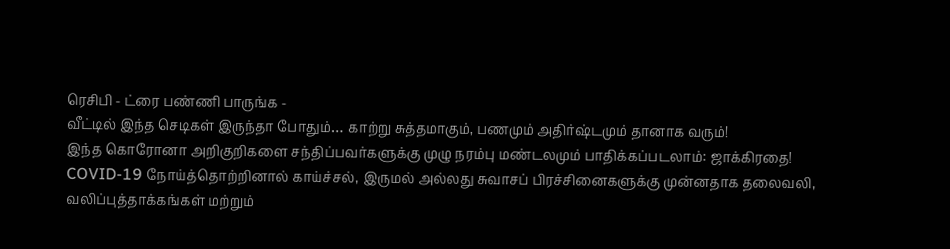ரெசிபி - ட்ரை பண்ணி பாருங்க -
வீட்டில் இந்த செடிகள் இருந்தா போதும்… காற்று சுத்தமாகும், பணமும் அதிர்ஷ்டமும் தானாக வரும்!
இந்த கொரோனா அறிகுறிகளை சந்திப்பவர்களுக்கு முழு நரம்பு மண்டலமும் பாதிக்கப்படலாம்: ஜாக்கிரதை!
COVID-19 நோய்த்தொற்றினால் காய்ச்சல், இருமல் அல்லது சுவாசப் பிரச்சினைகளுக்கு முன்னதாக தலைவலி, வலிப்புத்தாக்கங்கள் மற்றும்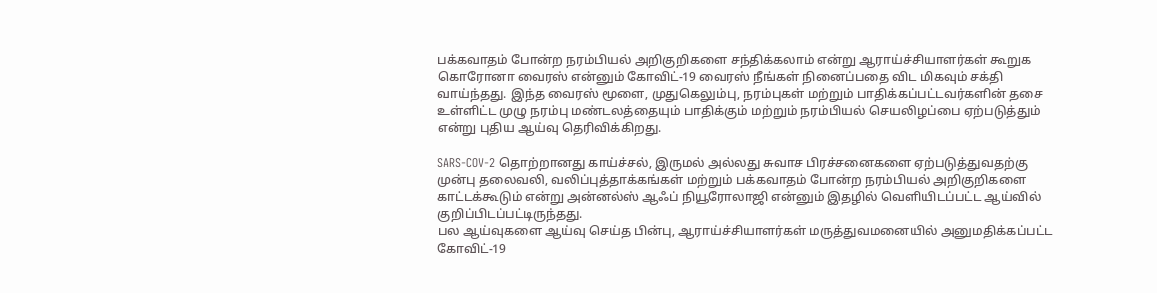பக்கவாதம் போன்ற நரம்பியல் அறிகுறிகளை சந்திக்கலாம் என்று ஆராய்ச்சியாளர்கள் கூறுக
கொரோனா வைரஸ் என்னும் கோவிட்-19 வைரஸ் நீங்கள் நினைப்பதை விட மிகவும் சக்தி வாய்ந்தது. இந்த வைரஸ் மூளை, முதுகெலும்பு, நரம்புகள் மற்றும் பாதிக்கப்பட்டவர்களின் தசை உள்ளிட்ட முழு நரம்பு மண்டலத்தையும் பாதிக்கும் மற்றும் நரம்பியல் செயலிழப்பை ஏற்படுத்தும் என்று புதிய ஆய்வு தெரிவிக்கிறது.

SARS-COV-2 தொற்றானது காய்ச்சல், இருமல் அல்லது சுவாச பிரச்சனைகளை ஏற்படுத்துவதற்கு முன்பு தலைவலி, வலிப்புத்தாக்கங்கள் மற்றும் பக்கவாதம் போன்ற நரம்பியல் அறிகுறிகளை காட்டக்கூடும் என்று அன்னல்ஸ் ஆஃப் நியூரோலாஜி என்னும் இதழில் வெளியிடப்பட்ட ஆய்வில் குறிப்பிடப்பட்டிருந்தது.
பல ஆய்வுகளை ஆய்வு செய்த பின்பு, ஆராய்ச்சியாளர்கள் மருத்துவமனையில் அனுமதிக்கப்பட்ட கோவிட்-19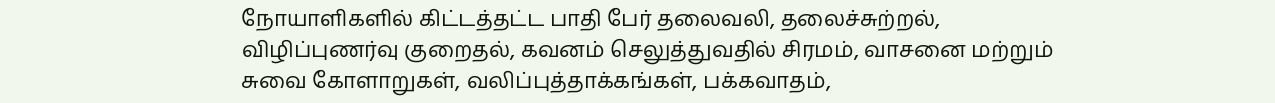நோயாளிகளில் கிட்டத்தட்ட பாதி பேர் தலைவலி, தலைச்சுற்றல், விழிப்புணர்வு குறைதல், கவனம் செலுத்துவதில் சிரமம், வாசனை மற்றும் சுவை கோளாறுகள், வலிப்புத்தாக்கங்கள், பக்கவாதம்,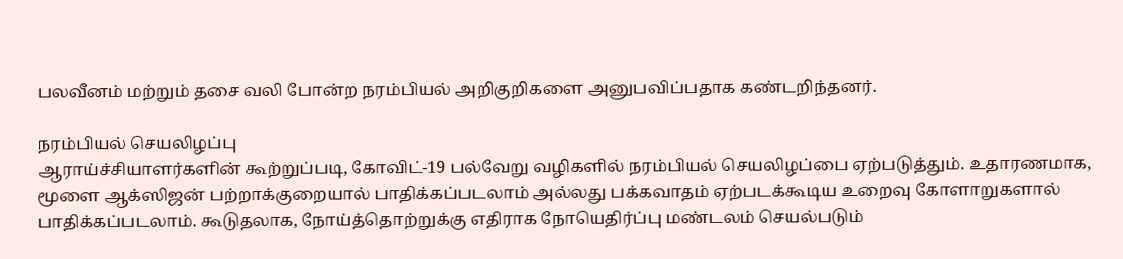பலவீனம் மற்றும் தசை வலி போன்ற நரம்பியல் அறிகுறிகளை அனுபவிப்பதாக கண்டறிந்தனர்.

நரம்பியல் செயலிழப்பு
ஆராய்ச்சியாளர்களின் கூற்றுப்படி, கோவிட்-19 பல்வேறு வழிகளில் நரம்பியல் செயலிழப்பை ஏற்படுத்தும். உதாரணமாக, மூளை ஆக்ஸிஜன் பற்றாக்குறையால் பாதிக்கப்படலாம் அல்லது பக்கவாதம் ஏற்படக்கூடிய உறைவு கோளாறுகளால் பாதிக்கப்படலாம். கூடுதலாக, நோய்த்தொற்றுக்கு எதிராக நோயெதிர்ப்பு மண்டலம் செயல்படும்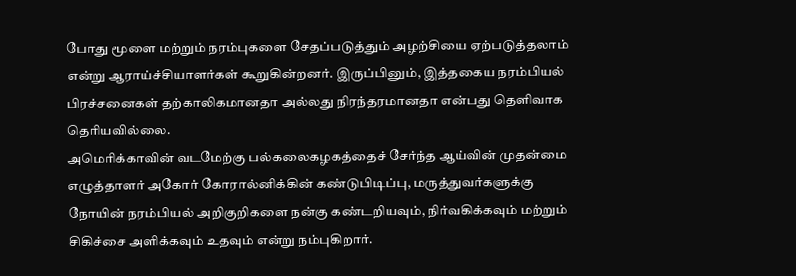போது மூளை மற்றும் நரம்புகளை சேதப்படுத்தும் அழற்சியை ஏற்படுத்தலாம் என்று ஆராய்ச்சியாளர்கள் கூறுகின்றனர். இருப்பினும், இத்தகைய நரம்பியல் பிரச்சனைகள் தற்காலிகமானதா அல்லது நிரந்தரமானதா என்பது தெளிவாக தெரியவில்லை.
அமெரிக்காவின் வடமேற்கு பல்கலைகழகத்தைச் சேர்ந்த ஆய்வின் முதன்மை எழுத்தாளர் அகோர் கோரால்னிக்கின் கண்டுபிடிப்பு, மருத்துவர்களுக்கு நோயின் நரம்பியல் அறிகுறிகளை நன்கு கண்டறியவும், நிர்வகிக்கவும் மற்றும் சிகிச்சை அளிக்கவும் உதவும் என்று நம்புகிறார்.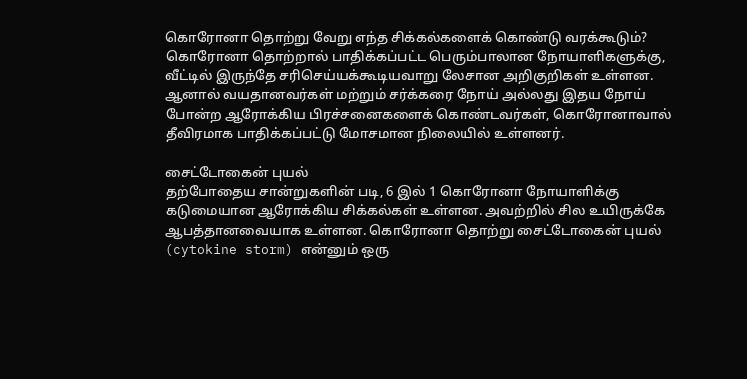கொரோனா தொற்று வேறு எந்த சிக்கல்களைக் கொண்டு வரக்கூடும்?
கொரோனா தொற்றால் பாதிக்கப்பட்ட பெரும்பாலான நோயாளிகளுக்கு, வீட்டில் இருந்தே சரிசெய்யக்கூடியவாறு லேசான அறிகுறிகள் உள்ளன. ஆனால் வயதானவர்கள் மற்றும் சர்க்கரை நோய் அல்லது இதய நோய் போன்ற ஆரோக்கிய பிரச்சனைகளைக் கொண்டவர்கள், கொரோனாவால் தீவிரமாக பாதிக்கப்பட்டு மோசமான நிலையில் உள்ளனர்.

சைட்டோகைன் புயல்
தற்போதைய சான்றுகளின் படி, 6 இல் 1 கொரோனா நோயாளிக்கு கடுமையான ஆரோக்கிய சிக்கல்கள் உள்ளன. அவற்றில் சில உயிருக்கே ஆபத்தானவையாக உள்ளன. கொரோனா தொற்று சைட்டோகைன் புயல் (cytokine storm) என்னும் ஒரு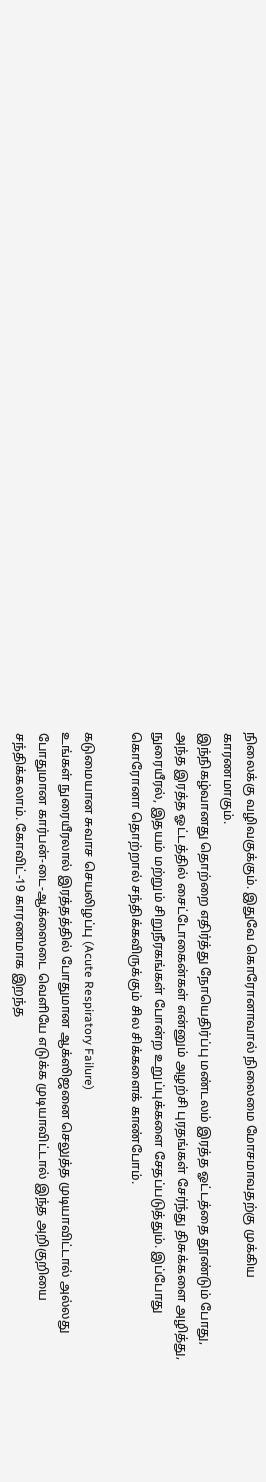நிலைக்கு வழிவகுக்கும். இதுவே கொரோனாவால் நிலைமை மோசமாவதற்கு முக்கிய காரணமாகும்.
இந்நிகழ்வானது தொற்றை எதிர்த்து நோயெதிர்ப்பு மண்டலம் இரத்த ஓட்டத்தை தூண்டும் போது, அந்த இரத்த ஓட்டத்தில் சைட்டோகைன்கள் என்னும் அழற்சி புரதங்கள் சேர்ந்து திசுக்களை அழித்து, நுரையீரல், இதயம் மற்றும் சிறுநீரகங்கள் போன்ற உறுப்புக்களை சேதப்படுத்தும். இப்போது கொரோனா தொற்றால் சந்திக்கவிருக்கும் சில சிக்களைக் காண்போம்.

கடுமையான சுவாச செயலிழப்பு (Acute Respiratory Failure)
உங்கள் நுரையீரலால் இரத்தத்தில் போதுமான ஆக்ஸிஜனை செலுத்த முடியாவிட்டால் அல்லது போதுமான கார்பன்-டை-ஆக்ஸைடை வெளியே எடுக்க முடியாவிட்டால் இந்த அறிகுறியை சந்திக்கலாம். கோவிட்-19 காரணமாக இறந்த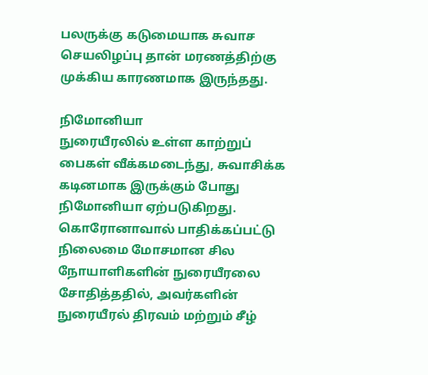பலருக்கு கடுமையாக சுவாச செயலிழப்பு தான் மரணத்திற்கு முக்கிய காரணமாக இருந்தது.

நிமோனியா
நுரையீரலில் உள்ள காற்றுப் பைகள் வீக்கமடைந்து, சுவாசிக்க கடினமாக இருக்கும் போது நிமோனியா ஏற்படுகிறது. கொரோனாவால் பாதிக்கப்பட்டு நிலைமை மோசமான சில நோயாளிகளின் நுரையீரலை சோதித்ததில், அவர்களின் நுரையீரல் திரவம் மற்றும் சீழ்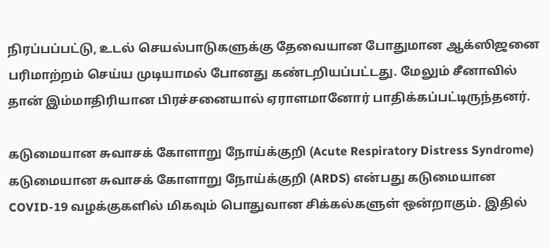நிரப்பப்பட்டு, உடல் செயல்பாடுகளுக்கு தேவையான போதுமான ஆக்ஸிஜனை பரிமாற்றம் செய்ய முடியாமல் போனது கண்டறியப்பட்டது. மேலும் சீனாவில் தான் இம்மாதிரியான பிரச்சனையால் ஏராளமானோர் பாதிக்கப்பட்டிருந்தனர்.

கடுமையான சுவாசக் கோளாறு நோய்க்குறி (Acute Respiratory Distress Syndrome)
கடுமையான சுவாசக் கோளாறு நோய்க்குறி (ARDS) என்பது கடுமையான COVID-19 வழக்குகளில் மிகவும் பொதுவான சிக்கல்களுள் ஒன்றாகும். இதில்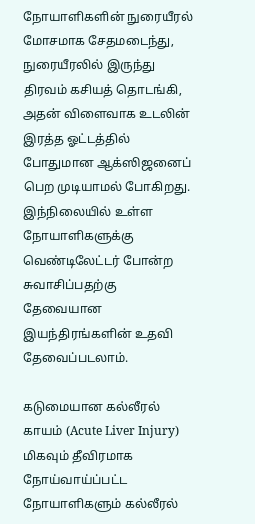நோயாளிகளின் நுரையீரல் மோசமாக சேதமடைந்து, நுரையீரலில் இருந்து திரவம் கசியத் தொடங்கி, அதன் விளைவாக உடலின் இரத்த ஓட்டத்தில் போதுமான ஆக்ஸிஜனைப் பெற முடியாமல் போகிறது. இந்நிலையில் உள்ள நோயாளிகளுக்கு வெண்டிலேட்டர் போன்ற சுவாசிப்பதற்கு தேவையான இயந்திரங்களின் உதவி தேவைப்படலாம்.

கடுமையான கல்லீரல் காயம் (Acute Liver Injury)
மிகவும் தீவிரமாக நோய்வாய்ப்பட்ட நோயாளிகளும் கல்லீரல்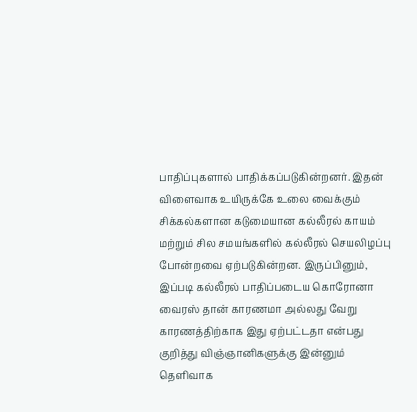பாதிப்புகளால் பாதிக்கப்படுகின்றனர். இதன் விளைவாக உயிருக்கே உலை வைக்கும் சிக்கல்களான கடுமையான கல்லீரல் காயம் மற்றும் சில சமயங்களில் கல்லீரல் செயலிழப்பு போன்றவை ஏற்படுகின்றன. இருப்பினும், இப்படி கல்லீரல் பாதிப்படைய கொரோனா வைரஸ் தான் காரணமா அல்லது வேறு காரணத்திற்காக இது ஏற்பட்டதா என்பது குறித்து விஞ்ஞானிகளுக்கு இன்னும் தெளிவாக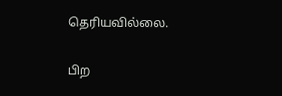தெரியவில்லை.

பிற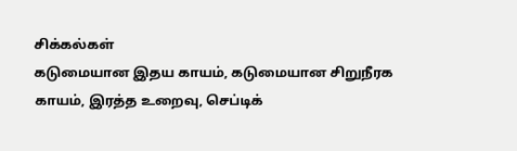சிக்கல்கள்
கடுமையான இதய காயம், கடுமையான சிறுநீரக காயம், இரத்த உறைவு, செப்டிக்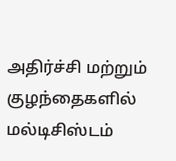அதிர்ச்சி மற்றும் குழந்தைகளில் மல்டிசிஸ்டம்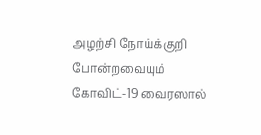அழற்சி நோய்க்குறி போன்றவையும் கோவிட்-19 வைரஸால்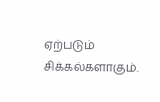ஏற்படும் சிக்கல்களாகும்.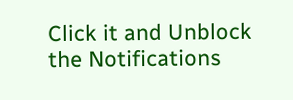Click it and Unblock the Notifications